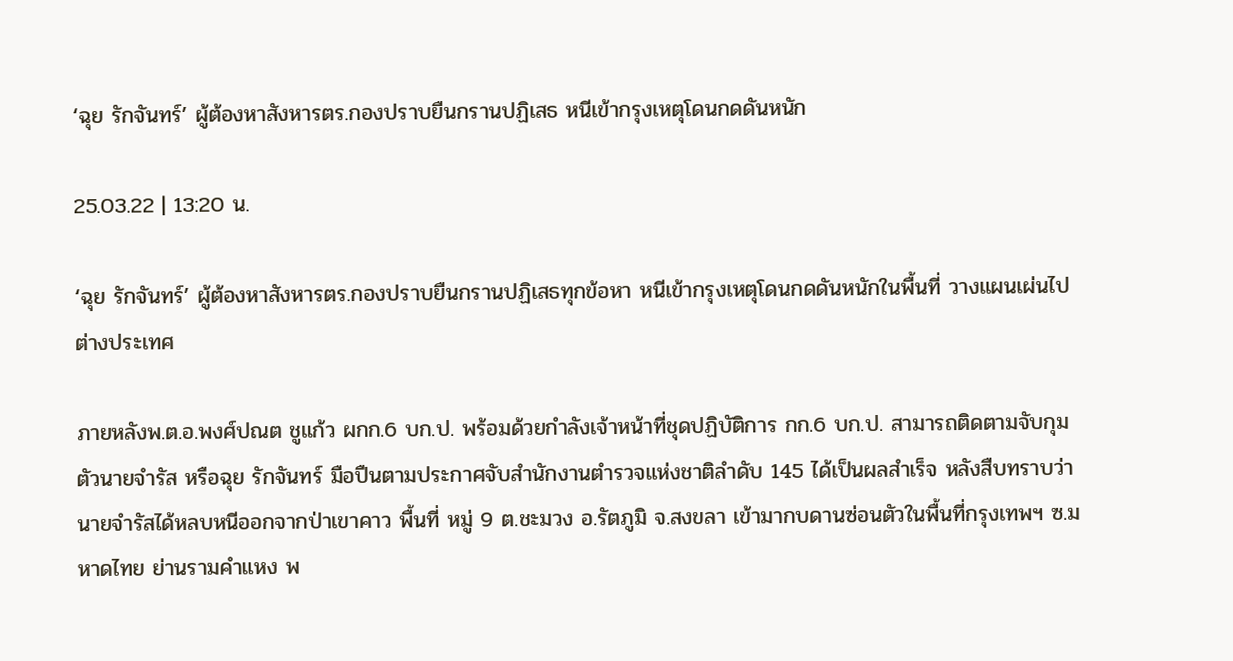‘ฉุย รักจันทร์’ ผู้ต้องหาสังหารตร.กองปราบยืนกรานปฏิเสธ หนีเข้ากรุงเหตุโดนกดดันหนัก

25.03.22 | 13:20 น.

‘ฉุย รักจันทร์’ ผู้ต้องหาสังหารตร.กองปราบยืนกรานปฏิเสธทุกข้อหา หนีเข้ากรุงเหตุโดนกดดันหนักในพื้นที่ วางแผนเผ่นไปต่างประเทศ

ภายหลังพ.ต.อ.พงศ์ปณต ชูแก้ว ผกก.6 บก.ป. พร้อมด้วยกำลังเจ้าหน้าที่ชุดปฏิบัติการ กก.6 บก.ป. สามารถติดตามจับกุมตัวนายจำรัส หรือฉุย รักจันทร์ มือปืนตามประกาศจับสำนักงานตำรวจแห่งชาติลำดับ 145 ได้เป็นผลสำเร็จ หลังสืบทราบว่านายจำรัสได้หลบหนีออกจากป่าเขาคาว พื้นที่ หมู่ 9 ต.ชะมวง อ.รัตภูมิ จ.สงขลา เข้ามากบดานซ่อนตัวในพื้นที่กรุงเทพฯ ซ.มหาดไทย ย่านรามคำแหง พ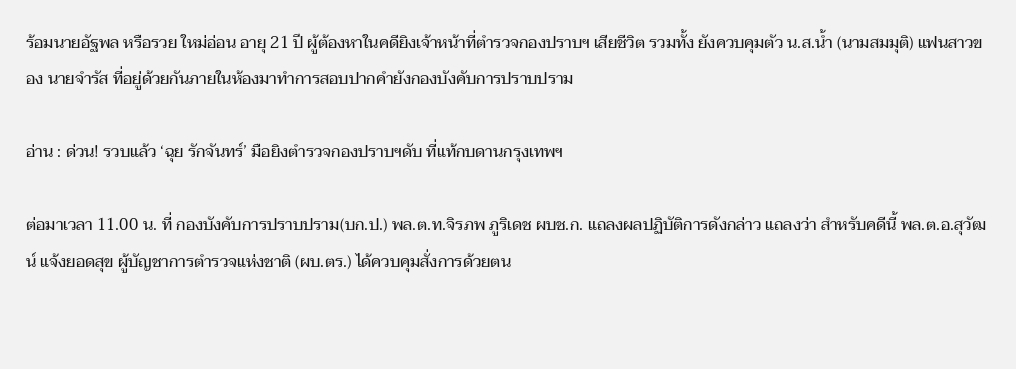ร้อมนายอัฐพล หรือรวย ใหม่อ่อน อายุ 21 ปี ผู้ต้องหาในคดียิงเจ้าหน้าที่ตำรวจกองปราบฯ เสียชีวิต รวมทั้ง ยังควบคุมตัว น.ส.น้ำ (นามสมมุติ) แฟนสาวของ นายจำรัส ที่อยู่ด้วยกันภายในห้องมาทำการสอบปากคำยังกองบังคับการปราบปราม

อ่าน : ด่วน! รวบแล้ว ‘ฉุย รักจันทร์’ มือยิงตำรวจกองปราบฯดับ ที่แท้กบดานกรุงเทพฯ

ต่อมาเวลา 11.00 น. ที่ กองบังคับการปราบปราม(บก.ป.) พล.ต.ท.จิรภพ ภูริเดช ผบช.ก. แถลงผลปฏิบัติการดังกล่าว แถลงว่า สำหรับคดีนี้ พล.ต.อ.สุวัฒน์ แจ้งยอดสุข ผู้บัญชาการตำรวจแห่งชาติ (ผบ.ตร.) ได้ควบคุมสั่งการด้วยตน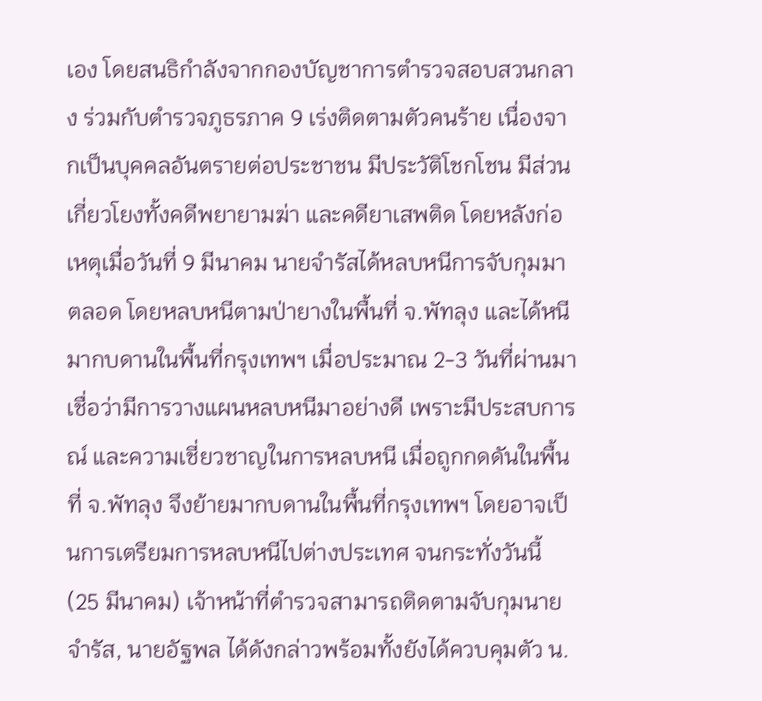เอง โดยสนธิกำลังจากกองบัญชาการตำรวจสอบสวนกลาง ร่วมกับตำรวจภูธรภาค 9 เร่งติดตามตัวคนร้าย เนื่องจากเป็นบุคคลอันตรายต่อประชาชน มีประวัติโชกโชน มีส่วนเกี่ยวโยงทั้งคดีพยายามฆ่า และคดียาเสพติด โดยหลังก่อเหตุเมื่อวันที่ 9 มีนาคม นายจำรัสได้หลบหนีการจับกุมมาตลอด โดยหลบหนีตามป่ายางในพื้นที่ จ.พัทลุง และได้หนีมากบดานในพื้นที่กรุงเทพฯ เมื่อประมาณ 2-3 วันที่ผ่านมา เชื่อว่ามีการวางแผนหลบหนีมาอย่างดี เพราะมีประสบการณ์ และความเชี่ยวชาญในการหลบหนี เมื่อถูกกดดันในพื้นที่ จ.พัทลุง จึงย้ายมากบดานในพื้นที่กรุงเทพฯ โดยอาจเป็นการเตรียมการหลบหนีไปต่างประเทศ จนกระทั่งวันนี้ (25 มีนาคม) เจ้าหน้าที่ตำรวจสามารถติดตามจับกุมนายจำรัส, นายอัฐพล ได้ดังกล่าวพร้อมทั้งยังได้ควบคุมตัว น.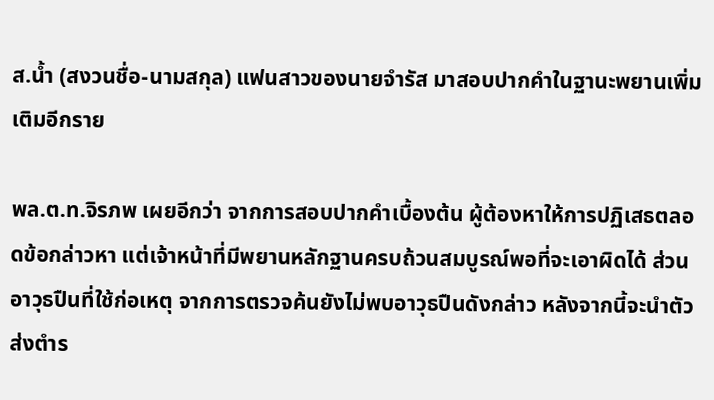ส.น้ำ (สงวนชื่อ-นามสกุล) แฟนสาวของนายจำรัส มาสอบปากคำในฐานะพยานเพิ่มเติมอีกราย

พล.ต.ท.จิรภพ เผยอีกว่า จากการสอบปากคำเบื้องต้น ผู้ต้องหาให้การปฏิเสธตลอดข้อกล่าวหา แต่เจ้าหน้าที่มีพยานหลักฐานครบถ้วนสมบูรณ์พอที่จะเอาผิดได้ ส่วนอาวุธปืนที่ใช้ก่อเหตุ จากการตรวจค้นยังไม่พบอาวุธปืนดังกล่าว หลังจากนี้จะนำตัวส่งตำร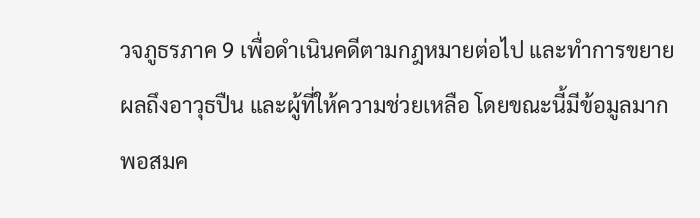วจภูธรภาค 9 เพื่อดำเนินคดีตามกฎหมายต่อไป และทำการขยายผลถึงอาวุธปืน และผู้ที่ให้ความช่วยเหลือ โดยขณะนี้มีข้อมูลมากพอสมค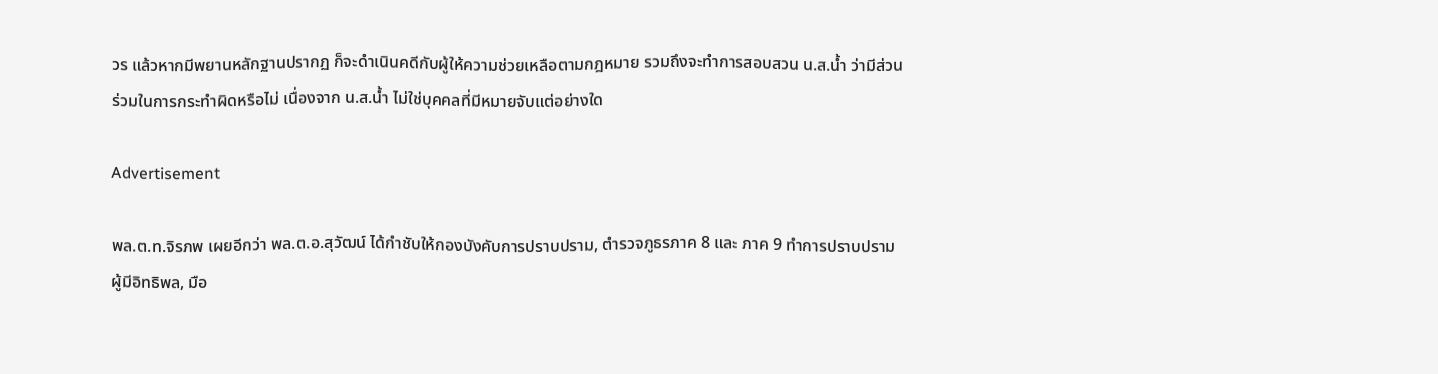วร แล้วหากมีพยานหลักฐานปรากฏ ก็จะดำเนินคดีกับผู้ให้ความช่วยเหลือตามกฎหมาย รวมถึงจะทำการสอบสวน น.ส.น้ำ ว่ามีส่วนร่วมในการกระทำผิดหรือไม่ เนื่องจาก น.ส.น้ำ ไม่ใช่บุคคลที่มีหมายจับแต่อย่างใด

Advertisement

พล.ต.ท.จิรภพ เผยอีกว่า พล.ต.อ.สุวัฒน์ ได้กำชับให้กองบังคับการปราบปราม, ตำรวจภูธรภาค 8 และ ภาค 9 ทำการปราบปรามผู้มีอิทธิพล, มือ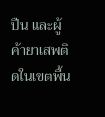ปืน และผู้ค้ายาเสพติดในเขตพื้น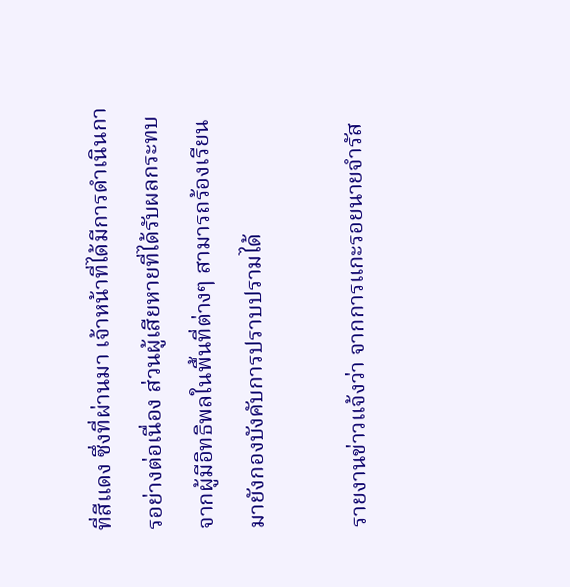ที่สีแดง ซึ่งที่ผ่านมา เจ้าหน้าที่ได้มีการดำเนินการอย่างต่อเนื่อง ส่วนผู้เสียหายที่ได้รับผลกระทบจากผู้มีอิทธิพลในพื้นที่ต่างๆ สามารถร้องเรียนมายังกองบังคับการปราบปรามได้

รายงานข่าวแจ้งว่า จากการแกะรอยนายจำรัส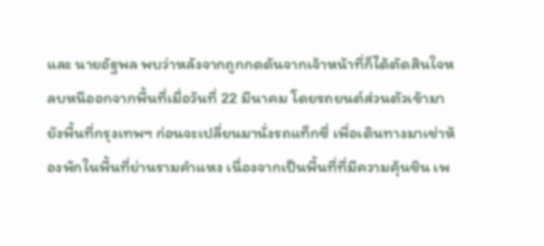และ นายอัฐพล พบว่าหลังจากถูกกดดันจากเจ้าหน้าที่ก็ได้ตัดสินใจหลบหนีออกจากพื้นที่เมื่อวันที่ 22 มีนาคม โดยรถยนต์ส่วนตัวเข้ามายังพื้นที่กรุงเทพฯ ก่อนจะเปลี่ยนมานั่งรถแท็กซี่ เพื่อเดินทางมาเช่าห้องพักในพื้นที่ย่านรามคำแหง เนื่องจากเป็นพื้นที่ที่มีความคุ้นชิน เพ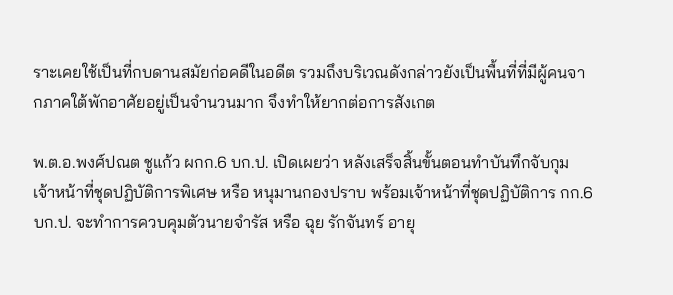ราะเคยใช้เป็นที่กบดานสมัยก่อคดีในอดีต รวมถึงบริเวณดังกล่าวยังเป็นพื้นที่ที่มีผู้คนจากภาคใต้พักอาศัยอยู่เป็นจำนวนมาก จึงทำให้ยากต่อการสังเกต

พ.ต.อ.พงศ์ปณต ชูแก้ว ผกก.6 บก.ป. เปิดเผยว่า หลังเสร็จสิ้นขั้นตอนทำบันทึกจับกุม เจ้าหน้าที่ชุดปฏิบัติการพิเศษ หรือ หนุมานกองปราบ พร้อมเจ้าหน้าที่ชุดปฏิบัติการ กก.6 บก.ป. จะทำการควบคุมตัวนายจำรัส หรือ ฉุย รักจันทร์ อายุ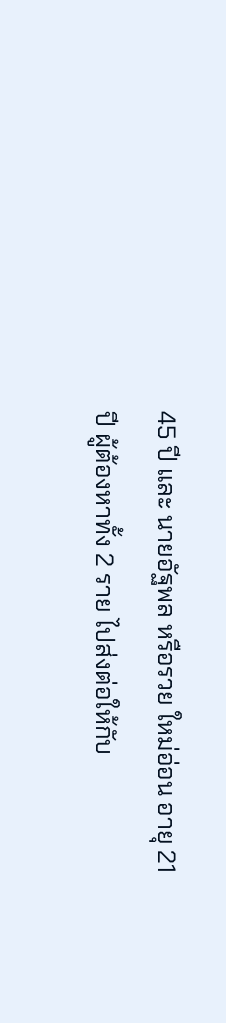45 ปี และ นายอัฐพล หรือรวย ใหม่อ่อน อายุ 21 ปี ผู้ต้องหาทั้ง 2 ราย ไปส่งต่อให้กับ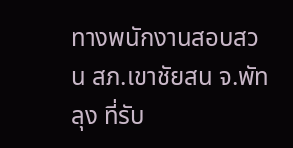ทางพนักงานสอบสวน สภ.เขาชัยสน จ.พัทลุง ที่รับ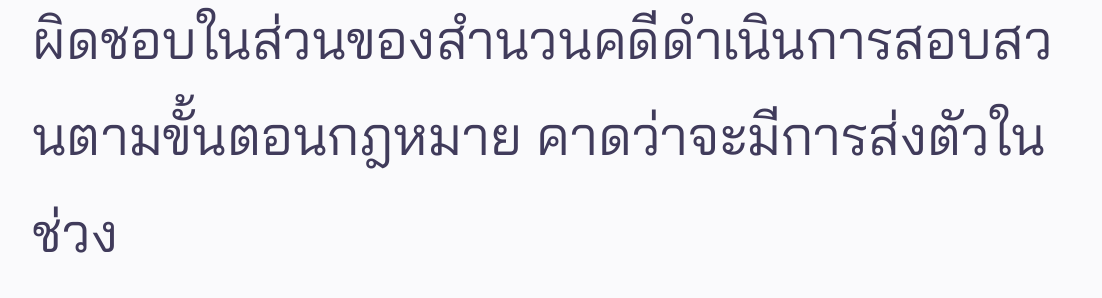ผิดชอบในส่วนของสำนวนคดีดำเนินการสอบสวนตามขั้นตอนกฎหมาย คาดว่าจะมีการส่งตัวในช่วง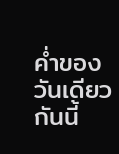ค่ำของวันเดียวกันนี้